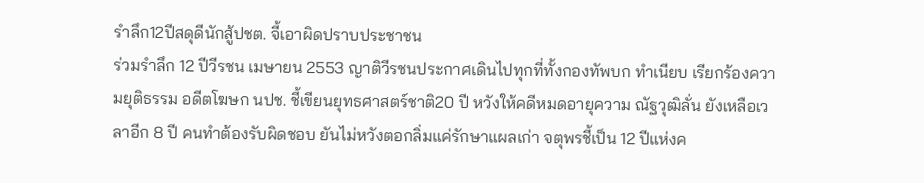รำลึก12ปีสดุดีนักสู้ปชต. จี้เอาผิดปราบประชาชน
ร่วมรำลึก 12 ปีวีรชน เมษายน 2553 ญาติวีรชนประกาศเดินไปทุกที่ทั้งกองทัพบก ทำเนียบ เรียกร้องความยุติธรรม อดีตโฆษก นปช. ชี้เขียนยุทธศาสตร์ชาติ20 ปี หวังให้คดีหมดอายุความ ณัฐวุฒิลั่น ยังเหลือเวลาอีก 8 ปี คนทำต้องรับผิดชอบ ยันไม่หวังตอกลิ่มแค่รักษาแผลเก่า จตุพรชี้เป็น 12 ปีแห่งค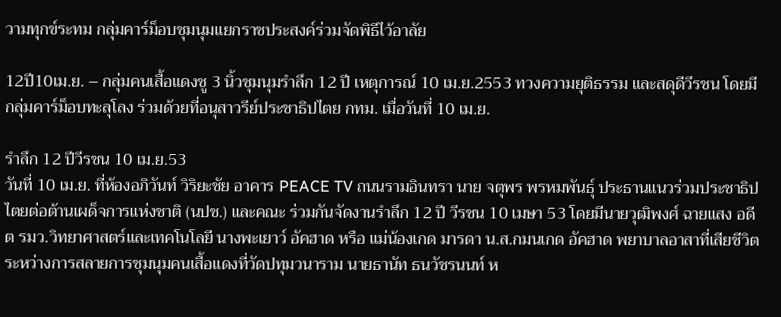วามทุกข์ระทม กลุ่มคาร์ม็อบชุมนุมแยกราชประสงค์ร่วมจัดพิธีไว้อาลัย

12ปี10เม.ย. – กลุ่มคนเสื้อแดงชู 3 นิ้วชุมนุมรำลึก 12 ปี เหตุการณ์ 10 เม.ย.2553 ทวงความยุติธรรม และสดุดีวีรชน โดยมีกลุ่มคาร์ม็อบทะลุโลง ร่วมด้วยที่อนุสาวรีย์ประชาธิปไตย กทม. เมื่อวันที่ 10 เม.ย.

รำลึก 12 ปีวีรชน 10 เม.ย.53
วันที่ 10 เม.ย. ที่ห้องอภิวันท์ วิริยะชัย อาคาร PEACE TV ถนนรามอินทรา นาย จตุพร พรหมพันธุ์ ประธานแนวร่วมประชาธิปไตยต่อต้านเผด็จการแห่งชาติ (นปช.) และคณะ ร่วมกันจัดงานรำลึก 12 ปี วีรชน 10 เมษา 53 โดยมีนายวุฒิพงศ์ ฉายแสง อดีต รมว.วิทยาศาสตร์และเทคโนโลยี นางพะเยาว์ อัคฮาด หรือ แม่น้องเกด มารดา น.ส.กมนเกด อัคฮาด พยาบาลอาสาที่เสียชีวิตระหว่างการสลายการชุมนุมคนเสื้อแดงที่วัดปทุมวนาราม นายธานัท ธนวัชรนนท์ ห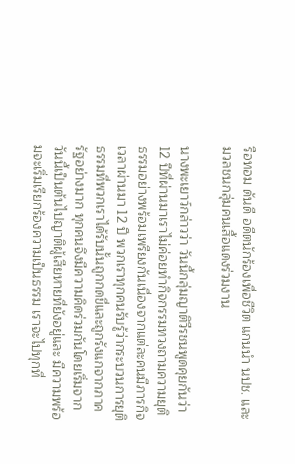รือทอม ดันดี อดีตนักร้องเพื่อชีวิต แกนนำ นปช. และมวลชนกลุ่มคนเสื้อแดงร่วมงาน

นางพะเยาว์กล่าวว่า วันนี้กลุ่มญาติวีรชนพูดคุยกันว่า 12 ปีที่ผ่านมาเราไม่ค่อยทำกิจกรรมทวงถามความยุติธรรมอย่างพร้อมเพรียงกันเนื่องจากแต่ละคนมีภารกิจ เวลาผ่านมา 12 ปี พวกเราทุกคนรับรู้ว่ากระบวนการยุติธรรมที่พวกเราได้รับนั้นถูกกดขี่และถูกรังแกจากภาครัฐอย่างมาก ทุกคนจึงมีความคิดร่วมกันโดยเริ่มจากวันนี้เป็นต้นไปญาติผู้เสียหายที่ยังอยู่และ มีความพร้อมจะเริ่มเรียกร้องความเป็นธรรม เราจะไปทุกที่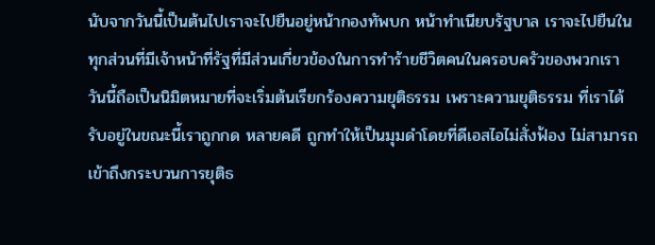นับจากวันนี้เป็นต้นไปเราจะไปยืนอยู่หน้ากองทัพบก หน้าทำเนียบรัฐบาล เราจะไปยืนในทุกส่วนที่มีเจ้าหน้าที่รัฐที่มีส่วนเกี่ยวข้องในการทำร้ายชีวิตคนในครอบครัวของพวกเรา วันนี้ถือเป็นนิมิตหมายที่จะเริ่มต้นเรียกร้องความยุติธรรม เพราะความยุติธรรม ที่เราได้รับอยู่ในขณะนี้เราถูกกด หลายคดี ถูกทำให้เป็นมุมดำโดยที่ดีเอสไอไม่สั่งฟ้อง ไม่สามารถเข้าถึงกระบวนการยุติธ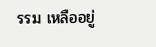รรม เหลืออยู่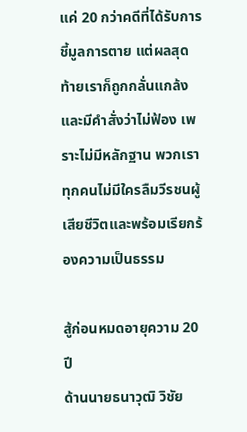แค่ 20 กว่าคดีที่ได้รับการชี้มูลการตาย แต่ผลสุดท้ายเราก็ถูกกลั่นแกล้งและมีคำสั่งว่าไม่ฟ้อง เพราะไม่มีหลักฐาน พวกเราทุกคนไม่มีใครลืมวีรชนผู้เสียชีวิตและพร้อมเรียกร้องความเป็นธรรม

สู้ก่อนหมดอายุความ 20 ปี
ด้านนายธนาวุฒิ วิชัย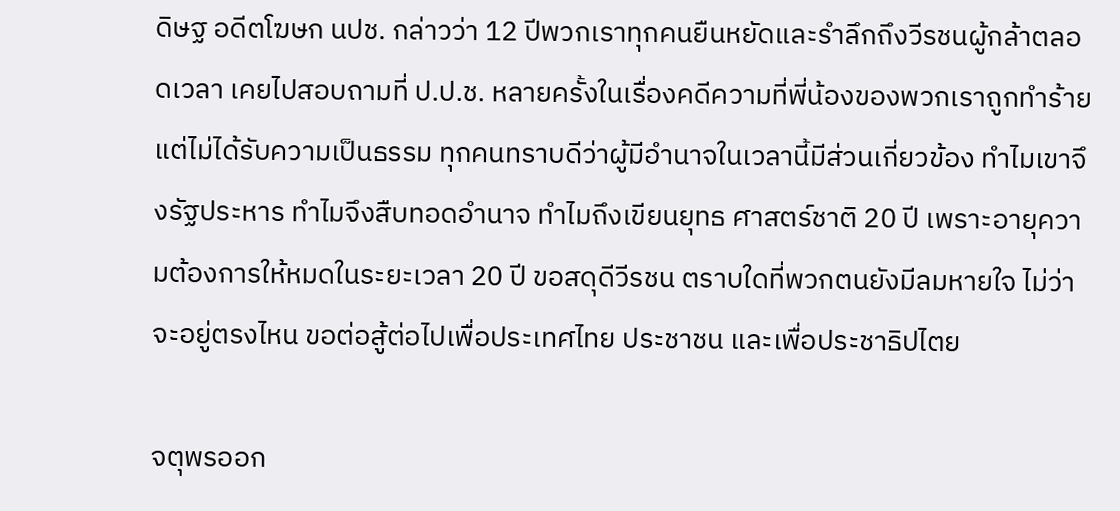ดิษฐ อดีตโฆษก นปช. กล่าวว่า 12 ปีพวกเราทุกคนยืนหยัดและรำลึกถึงวีรชนผู้กล้าตลอดเวลา เคยไปสอบถามที่ ป.ป.ช. หลายครั้งในเรื่องคดีความที่พี่น้องของพวกเราถูกทำร้ายแต่ไม่ได้รับความเป็นธรรม ทุกคนทราบดีว่าผู้มีอำนาจในเวลานี้มีส่วนเกี่ยวข้อง ทำไมเขาจึงรัฐประหาร ทำไมจึงสืบทอดอำนาจ ทำไมถึงเขียนยุทธ ศาสตร์ชาติ 20 ปี เพราะอายุความต้องการให้หมดในระยะเวลา 20 ปี ขอสดุดีวีรชน ตราบใดที่พวกตนยังมีลมหายใจ ไม่ว่าจะอยู่ตรงไหน ขอต่อสู้ต่อไปเพื่อประเทศไทย ประชาชน และเพื่อประชาธิปไตย

จตุพรออก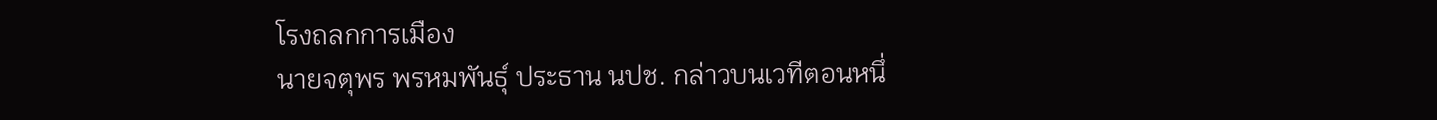โรงถลกการเมือง
นายจตุพร พรหมพันธุ์ ประธาน นปช. กล่าวบนเวทีตอนหนึ่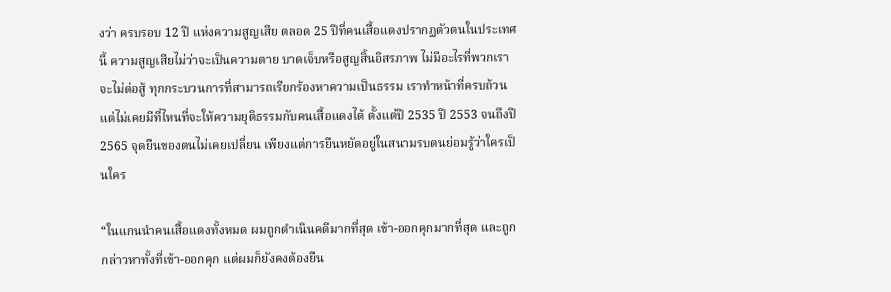งว่า ครบรอบ 12 ปี แห่งความสูญเสีย ตลอด 25 ปีที่คนเสื้อแดงปรากฏตัวตนในประเทศนี้ ความสูญเสียไม่ว่าจะเป็นความตาย บาดเจ็บหรือสูญสิ้นอิสรภาพ ไม่มีอะไรที่พวกเราจะไม่ต่อสู้ ทุกกระบวนการที่สามารถเรียกร้องหาความเป็นธรรม เราทำหน้าที่ครบถ้วน แต่ไม่เคยมีที่ไหนที่จะให้ความยุติธรรมกับคนเสื้อแดงได้ ตั้งแต่ปี 2535 ปี 2553 จนถึงปี 2565 จุดยืนของตนไม่เคยเปลี่ยน เพียงแต่การยืนหยัดอยู่ในสนามรบตนย่อมรู้ว่าใครเป็นใคร

“ในแกนนำคนเสื้อแดงทั้งหมด ผมถูกดำเนินคดีมากที่สุด เข้า-ออกคุกมากที่สุด และถูกกล่าวหาทั้งที่เข้า-ออกคุก แต่ผมก็ยังคงต้องยืน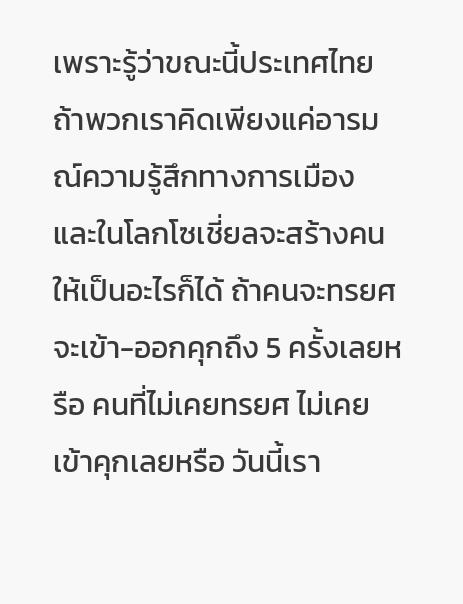เพราะรู้ว่าขณะนี้ประเทศไทยถ้าพวกเราคิดเพียงแค่อารมณ์ความรู้สึกทางการเมือง และในโลกโซเชี่ยลจะสร้างคนให้เป็นอะไรก็ได้ ถ้าคนจะทรยศจะเข้า-ออกคุกถึง 5 ครั้งเลยหรือ คนที่ไม่เคยทรยศ ไม่เคยเข้าคุกเลยหรือ วันนี้เรา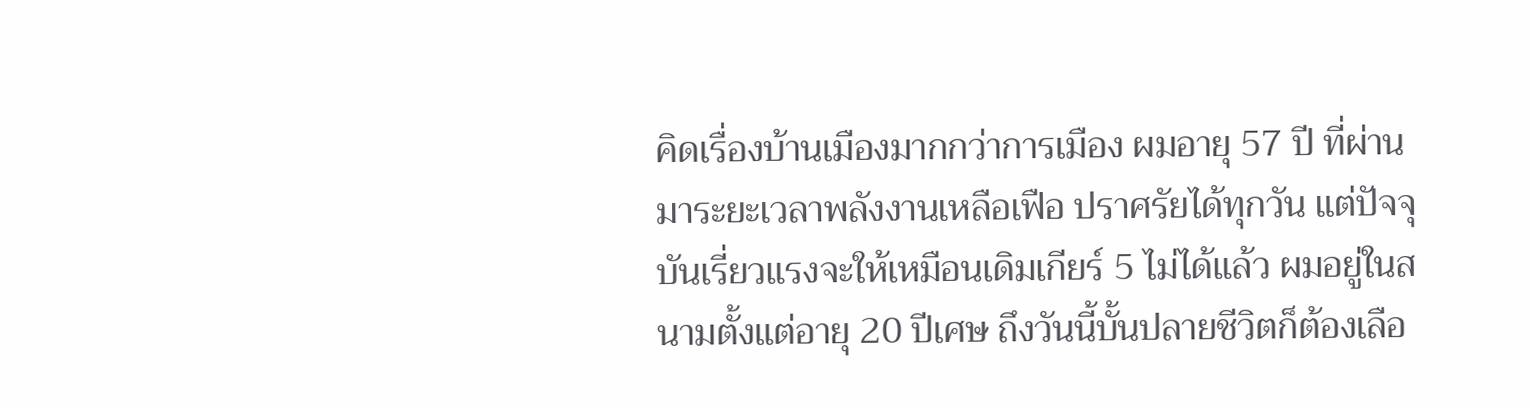คิดเรื่องบ้านเมืองมากกว่าการเมือง ผมอายุ 57 ปี ที่ผ่านมาระยะเวลาพลังงานเหลือเฟือ ปราศรัยได้ทุกวัน แต่ปัจจุบันเรี่ยวแรงจะให้เหมือนเดิมเกียร์ 5 ไม่ได้แล้ว ผมอยู่ในสนามตั้งแต่อายุ 20 ปีเศษ ถึงวันนี้บั้นปลายชีวิตก็ต้องเลือ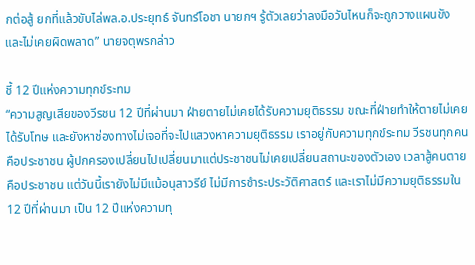กต่อสู้ ยกที่แล้วขับไล่พล.อ.ประยุทธ์ จันทร์โอชา นายกฯ รู้ตัวเลยว่าลงมือวันไหนก็จะถูกวางแผนขัง และไม่เคยผิดพลาด” นายจตุพรกล่าว

ชี้ 12 ปีแห่งความทุกข์ระทม
“ความสูญเสียของวีรชน 12 ปีที่ผ่านมา ฝ่ายตายไม่เคยได้รับความยุติธรรม ขณะที่ฝ่ายทำให้ตายไม่เคยได้รับโทษ และยังหาช่องทางไม่เจอที่จะไปแสวงหาความยุติธรรม เราอยู่กับความทุกข์ระทม วีรชนทุกคนคือประชาชน ผู้ปกครองเปลี่ยนไปเปลี่ยนมาแต่ประชาชนไม่เคยเปลี่ยนสถานะของตัวเอง เวลาสู้คนตายคือประชาชน แต่วันนี้เรายังไม่มีแม้อนุสาวรีย์ ไม่มีการชำระประวัติศาสตร์ และเราไม่มีความยุติธรรมใน 12 ปีที่ผ่านมา เป็น 12 ปีแห่งความทุ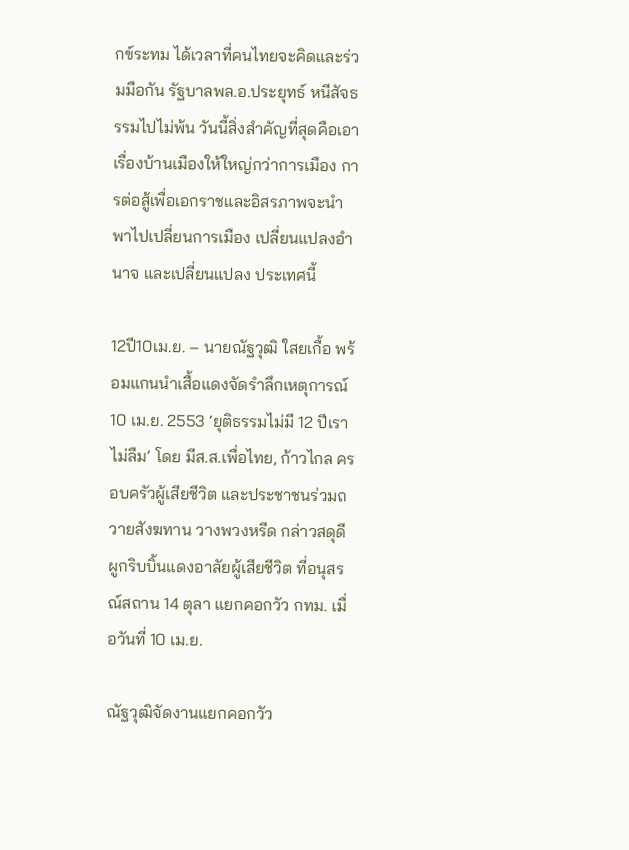กข์ระทม ได้เวลาที่คนไทยจะคิดและร่วมมือกัน รัฐบาลพล.อ.ประยุทธ์ หนีสัจธรรมไปไม่พ้น วันนี้สิ่งสำคัญที่สุดคือเอาเรื่องบ้านเมืองให้ใหญ่กว่าการเมือง การต่อสู้เพื่อเอกราชและอิสรภาพจะนำพาไปเปลี่ยนการเมือง เปลี่ยนแปลงอำนาจ และเปลี่ยนแปลง ประเทศนี้

12ปี10เม.ย. – นายณัฐวุฒิ ใสยเกื้อ พร้อมแกนนำเสื้อแดงจัดรำลึกเหตุการณ์ 10 เม.ย. 2553 ‘ยุติธรรมไม่มี 12 ปีเราไม่ลืม’ โดย มีส.ส.เพื่อไทย, ก้าวไกล ครอบครัวผู้เสียชีวิต และประชาชนร่วมถวายสังฆทาน วางพวงหรีด กล่าวสดุดี ผูกริบบิ้นแดงอาลัยผู้เสียชีวิต ที่อนุสรณ์สถาน 14 ตุลา แยกคอกวัว กทม. เมื่อวันที่ 10 เม.ย.

ณัฐวุฒิจัดงานแยกคอกวัว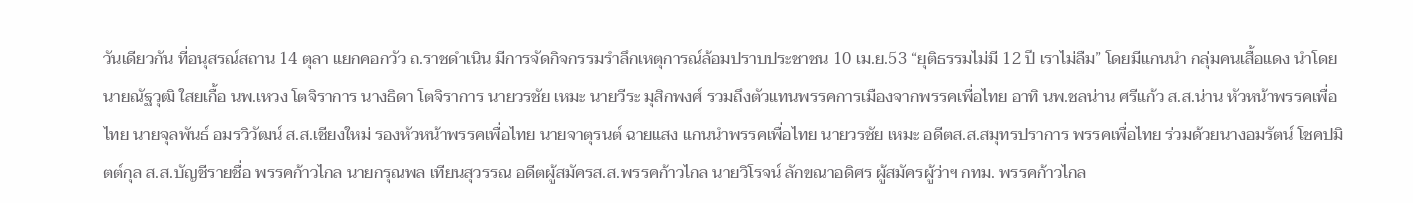วันเดียวกัน ที่อนุสรณ์สถาน 14 ตุลา แยกคอกวัว ถ.ราชดำเนิน มีการจัดกิจกรรมรำลึกเหตุการณ์ล้อมปราบประชาชน 10 เม.ย.53 “ยุติธรรมไม่มี 12 ปี เราไม่ลืม” โดยมีแกนนำ กลุ่มคนเสื้อแดง นำโดยนายณัฐวุฒิ ใสยเกื้อ นพ.เหวง โตจิราการ นางธิดา โตจิราการ นายวรชัย เหมะ นายวีระ มุสิกพงศ์ รวมถึงตัวแทนพรรคการเมืองจากพรรคเพื่อไทย อาทิ นพ.ชลน่าน ศรีแก้ว ส.ส.น่าน หัวหน้าพรรคเพื่อไทย นายจุลพันธ์ อมรวิวัฒน์ ส.ส.เชียงใหม่ รองหัวหน้าพรรคเพื่อไทย นายจาตุรนต์ ฉายแสง แกนนำพรรคเพื่อไทย นายวรชัย เหมะ อดีตส.ส.สมุทรปราการ พรรคเพื่อไทย ร่วมด้วยนางอมรัตน์ โชคปมิตต์กุล ส.ส.บัญชีรายชื่อ พรรคก้าวไกล นายกรุณพล เทียนสุวรรณ อดีตผู้สมัครส.ส.พรรคก้าวไกล นายวิโรจน์ ลักขณาอดิศร ผู้สมัครผู้ว่าฯ กทม. พรรคก้าวไกล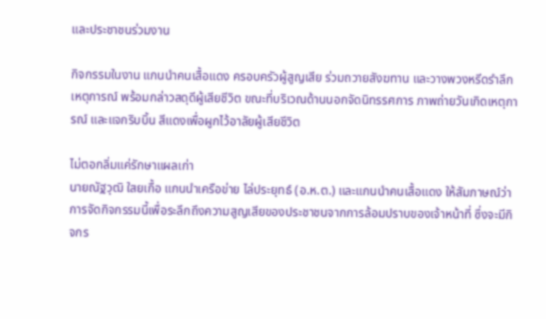และประชาชนร่วมงาน

กิจกรรมในงาน แกนนำคนเสื้อแดง ครอบครัวผู้สูญเสีย ร่วมถวายสังฆทาน และวางพวงหรีดรำลึกเหตุการณ์ พร้อมกล่าวสดุดีผู้เสียชีวิต ขณะที่บริเวณด้านนอกจัดนิทรรศการ ภาพถ่ายวันเกิดเหตุการณ์ และแจกริบบิ้น สีแดงเพื่อผูกไว้อาลัยผู้เสียชีวิต

ไม่ตอกลิ่มแค่รักษาแผลเก่า
นายณัฐวุฒิ ใสยเกื้อ แกนนำเครือข่าย ไล่ประยุทธ์ (อ.ห.ต.) และแกนนำคนเสื้อแดง ให้สัมภาษณ์ว่าการจัดกิจกรรมนี้เพื่อระลึกถึงความสูญเสียของประชาชนจากการล้อมปราบของเจ้าหน้าที่ ซึ่งจะมีกิจกร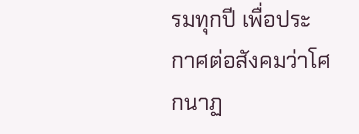รมทุกปี เพื่อประกาศต่อสังคมว่าโศกนาฏ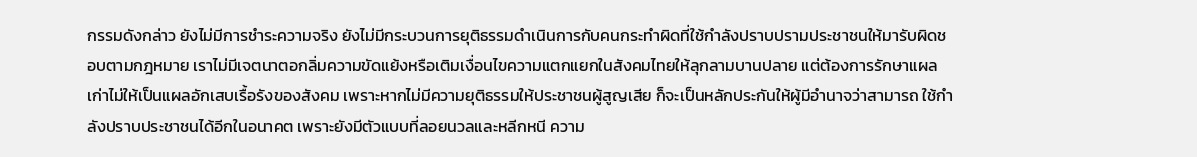กรรมดังกล่าว ยังไม่มีการชำระความจริง ยังไม่มีกระบวนการยุติธรรมดำเนินการกับคนกระทำผิดที่ใช้กำลังปราบปรามประชาชนให้มารับผิดชอบตามกฎหมาย เราไม่มีเจตนาตอกลิ่มความขัดแย้งหรือเติมเงื่อนไขความแตกแยกในสังคมไทยให้ลุกลามบานปลาย แต่ต้องการรักษาแผลเก่าไม่ให้เป็นแผลอักเสบเรื้อรังของสังคม เพราะหากไม่มีความยุติธรรมให้ประชาชนผู้สูญเสีย ก็จะเป็นหลักประกันให้ผู้มีอำนาจว่าสามารถ ใช้กำลังปราบประชาชนได้อีกในอนาคต เพราะยังมีตัวแบบที่ลอยนวลและหลีกหนี ความ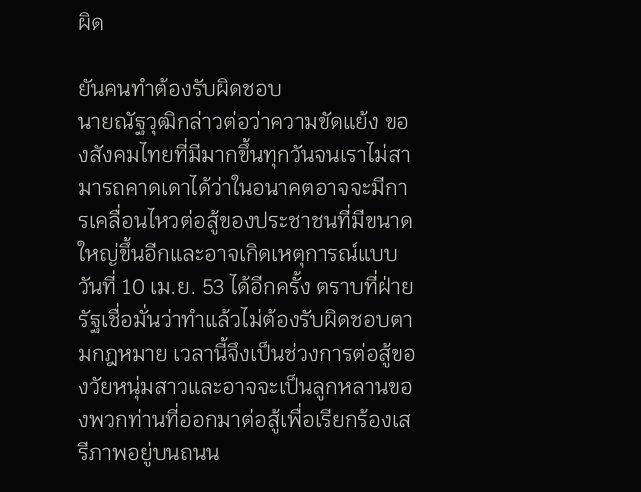ผิด

ยันคนทำต้องรับผิดชอบ
นายณัฐวุฒิกล่าวต่อว่าความขัดแย้ง ของสังคมไทยที่มีมากขึ้นทุกวันจนเราไม่สามารถคาดเดาได้ว่าในอนาคตอาจจะมีการเคลื่อนไหวต่อสู้ของประชาชนที่มีขนาดใหญ่ขึ้นอีกและอาจเกิดเหตุการณ์แบบวันที่ 10 เม.ย. 53 ได้อีกครั้ง ตราบที่ฝ่ายรัฐเชื่อมั่นว่าทำแล้วไม่ต้องรับผิดชอบตามกฎหมาย เวลานี้จึงเป็นช่วงการต่อสู้ของวัยหนุ่มสาวและอาจจะเป็นลูกหลานของพวกท่านที่ออกมาต่อสู้เพื่อเรียกร้องเสรีภาพอยู่บนถนน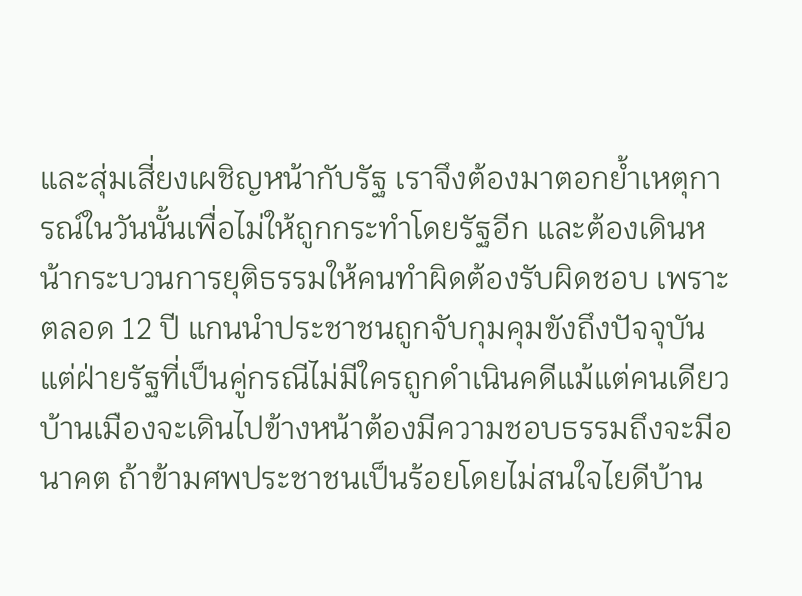และสุ่มเสี่ยงเผชิญหน้ากับรัฐ เราจึงต้องมาตอกย้ำเหตุการณ์ในวันนั้นเพื่อไม่ให้ถูกกระทำโดยรัฐอีก และต้องเดินหน้ากระบวนการยุติธรรมให้คนทำผิดต้องรับผิดชอบ เพราะตลอด 12 ปี แกนนำประชาชนถูกจับกุมคุมขังถึงปัจจุบัน แต่ฝ่ายรัฐที่เป็นคู่กรณีไม่มีใครถูกดำเนินคดีแม้แต่คนเดียว บ้านเมืองจะเดินไปข้างหน้าต้องมีความชอบธรรมถึงจะมีอนาคต ถ้าข้ามศพประชาชนเป็นร้อยโดยไม่สนใจไยดีบ้าน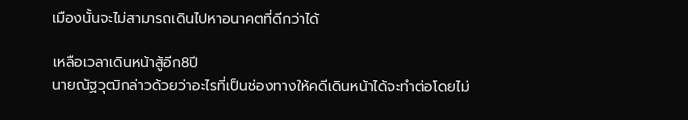เมืองนั้นจะไม่สามารถเดินไปหาอนาคตที่ดีกว่าได้

เหลือเวลาเดินหน้าสู้อีก8ปี
นายณัฐวุฒิกล่าวด้วยว่าอะไรที่เป็นช่องทางให้คดีเดินหน้าได้จะทำต่อโดยไม่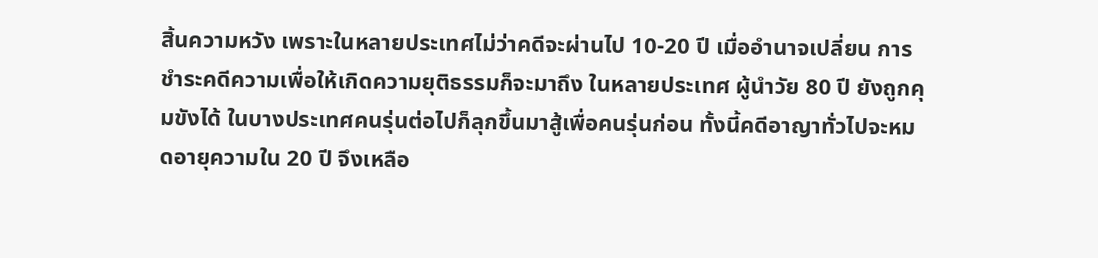สิ้นความหวัง เพราะในหลายประเทศไม่ว่าคดีจะผ่านไป 10-20 ปี เมื่ออำนาจเปลี่ยน การชำระคดีความเพื่อให้เกิดความยุติธรรมก็จะมาถึง ในหลายประเทศ ผู้นำวัย 80 ปี ยังถูกคุมขังได้ ในบางประเทศคนรุ่นต่อไปก็ลุกขึ้นมาสู้เพื่อคนรุ่นก่อน ทั้งนี้คดีอาญาทั่วไปจะหมดอายุความใน 20 ปี จึงเหลือ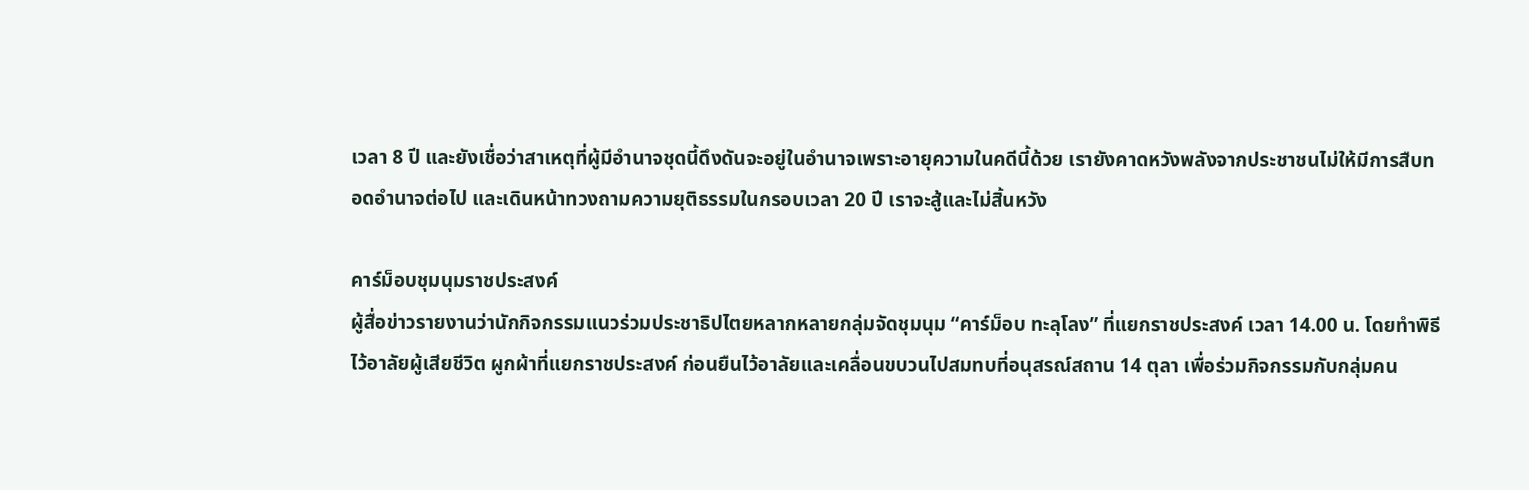เวลา 8 ปี และยังเชื่อว่าสาเหตุที่ผู้มีอำนาจชุดนี้ดึงดันจะอยู่ในอำนาจเพราะอายุความในคดีนี้ด้วย เรายังคาดหวังพลังจากประชาชนไม่ให้มีการสืบทอดอำนาจต่อไป และเดินหน้าทวงถามความยุติธรรมในกรอบเวลา 20 ปี เราจะสู้และไม่สิ้นหวัง

คาร์ม็อบชุมนุมราชประสงค์
ผู้สื่อข่าวรายงานว่านักกิจกรรมแนวร่วมประชาธิปไตยหลากหลายกลุ่มจัดชุมนุม “คาร์ม็อบ ทะลุโลง” ที่แยกราชประสงค์ เวลา 14.00 น. โดยทำพิธีไว้อาลัยผู้เสียชีวิต ผูกผ้าที่แยกราชประสงค์ ก่อนยืนไว้อาลัยและเคลื่อนขบวนไปสมทบที่อนุสรณ์สถาน 14 ตุลา เพื่อร่วมกิจกรรมกับกลุ่มคน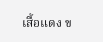เสื้อแดง ข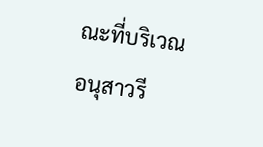ณะที่บริเวณอนุสาวรี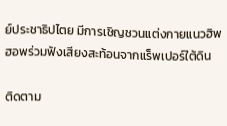ย์ประชาธิปไตย มีการเชิญชวนแต่งกายแนวฮิพฮอพร่วมฟังเสียงสะท้อนจากแร็พเปอร์ใต้ดิน

ติดตาม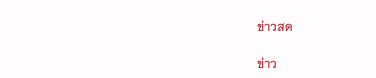ข่าวสด

ข่าว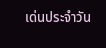เด่นประจำวัน